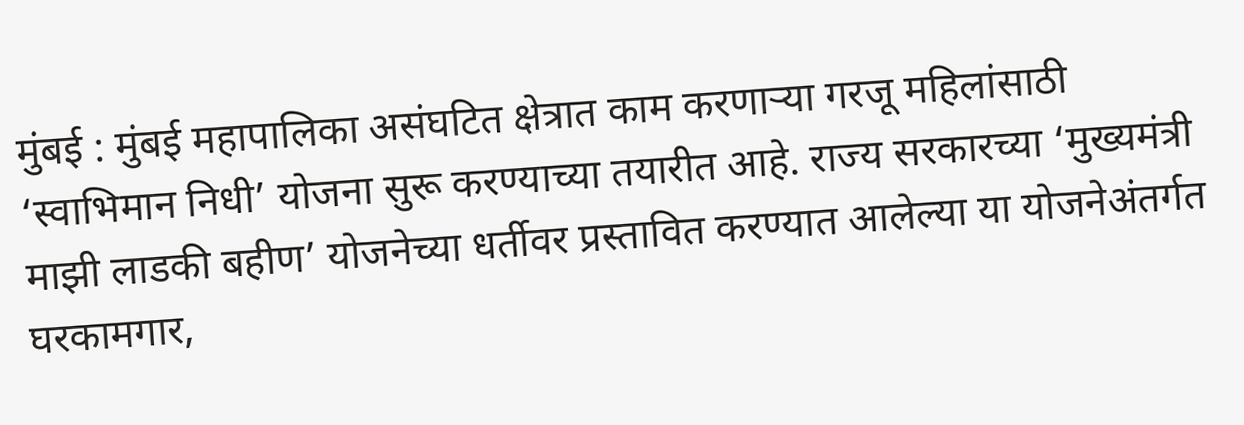मुंबई : मुंबई महापालिका असंघटित क्षेत्रात काम करणाऱ्या गरजू महिलांसाठी ‘स्वाभिमान निधी’ योजना सुरू करण्याच्या तयारीत आहे. राज्य सरकारच्या ‘मुख्यमंत्री माझी लाडकी बहीण’ योजनेच्या धर्तीवर प्रस्तावित करण्यात आलेल्या या योजनेअंतर्गत घरकामगार,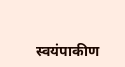स्वयंपाकीण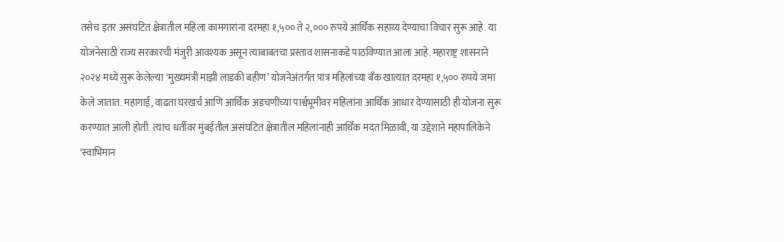तसेच इतर असंघटित क्षेत्रातील महिला कामगारांना दरमहा १,५०० ते २,००० रुपये आर्थिक सहाय्य देण्याचा विचार सुरू आहे. या योजनेसाठी राज्य सरकारची मंजुरी आवश्यक असून त्याबाबतचा प्रस्ताव शासनाकडे पाठविण्यात आला आहे. महाराष्ट्र शासनाने २०२४ मध्ये सुरू केलेल्या ‘मुख्यमंत्री माझी लाडकी बहीण’ योजनेअंतर्गत पात्र महिलांच्या बँक खात्यात दरमहा १,५०० रुपये जमा केले जातात. महागाई, वाढता घरखर्च आणि आर्थिक अडचणींच्या पार्श्वभूमीवर महिलांना आर्थिक आधार देण्यासाठी ही योजना सुरू करण्यात आली होती. त्याच धर्तीवर मुंबईतील असंघटित क्षेत्रातील महिलांनाही आर्थिक मदत मिळावी, या उद्देशाने महापालिकेने ‘स्वाभिमान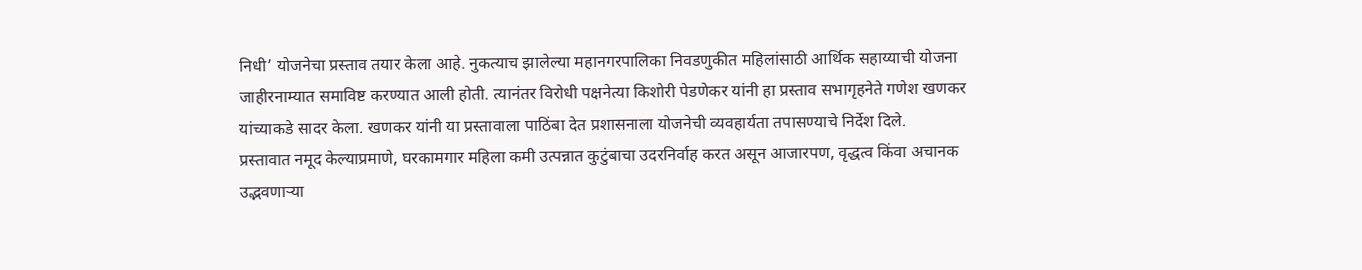निधी’ योजनेचा प्रस्ताव तयार केला आहे. नुकत्याच झालेल्या महानगरपालिका निवडणुकीत महिलांसाठी आर्थिक सहाय्याची योजना जाहीरनाम्यात समाविष्ट करण्यात आली होती. त्यानंतर विरोधी पक्षनेत्या किशोरी पेडणेकर यांनी हा प्रस्ताव सभागृहनेते गणेश खणकर यांच्याकडे सादर केला. खणकर यांनी या प्रस्तावाला पाठिंबा देत प्रशासनाला योजनेची व्यवहार्यता तपासण्याचे निर्देश दिले.
प्रस्तावात नमूद केल्याप्रमाणे, घरकामगार महिला कमी उत्पन्नात कुटुंबाचा उदरनिर्वाह करत असून आजारपण, वृद्धत्व किंवा अचानक उद्भवणाऱ्या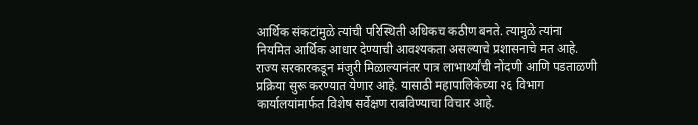आर्थिक संकटांमुळे त्यांची परिस्थिती अधिकच कठीण बनते. त्यामुळे त्यांना नियमित आर्थिक आधार देण्याची आवश्यकता असल्याचे प्रशासनाचे मत आहे. राज्य सरकारकडून मंजुरी मिळाल्यानंतर पात्र लाभार्थ्यांची नोंदणी आणि पडताळणी प्रक्रिया सुरू करण्यात येणार आहे. यासाठी महापालिकेच्या २६ विभाग कार्यालयांमार्फत विशेष सर्वेक्षण राबविण्याचा विचार आहे.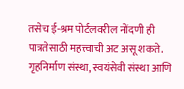तसेच ई-श्रम पोर्टलवरील नोंदणी ही पात्रतेसाठी महत्त्वाची अट असू शकते. गृहनिर्माण संस्था, स्वयंसेवी संस्था आणि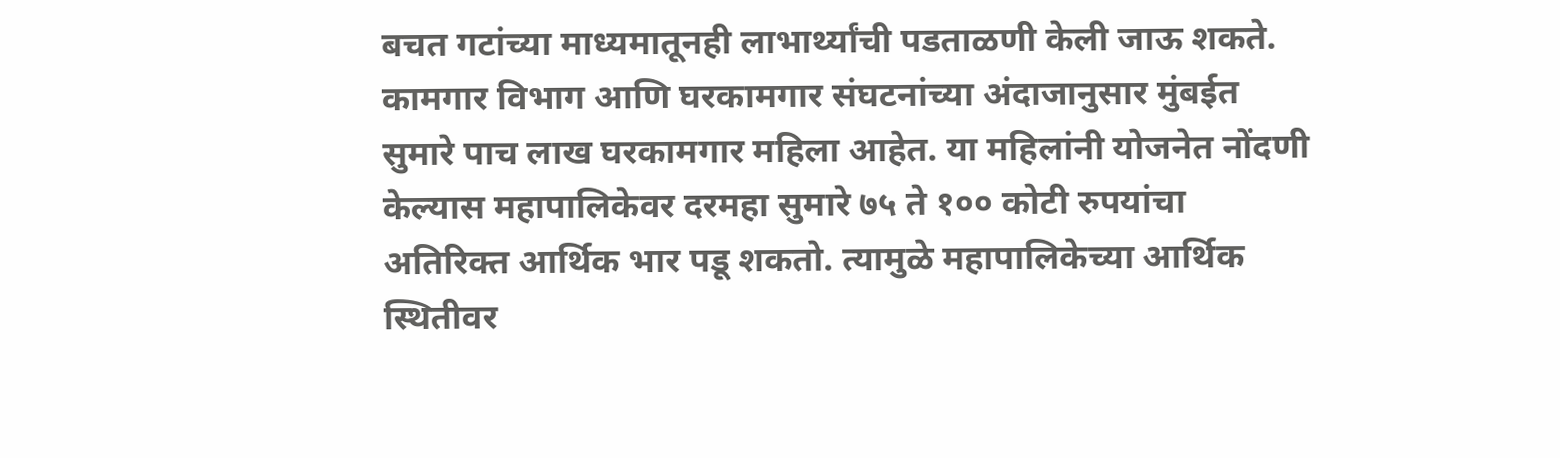बचत गटांच्या माध्यमातूनही लाभार्थ्यांची पडताळणी केली जाऊ शकते. कामगार विभाग आणि घरकामगार संघटनांच्या अंदाजानुसार मुंबईत सुमारे पाच लाख घरकामगार महिला आहेत. या महिलांनी योजनेत नोंदणी केल्यास महापालिकेवर दरमहा सुमारे ७५ ते १०० कोटी रुपयांचा अतिरिक्त आर्थिक भार पडू शकतो. त्यामुळे महापालिकेच्या आर्थिक स्थितीवर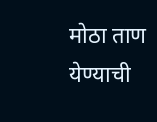मोठा ताण येण्याची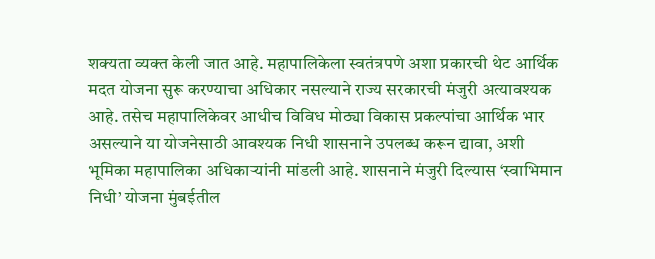शक्यता व्यक्त केली जात आहे. महापालिकेला स्वतंत्रपणे अशा प्रकारची थेट आर्थिक मदत योजना सुरू करण्याचा अधिकार नसल्याने राज्य सरकारची मंजुरी अत्यावश्यक आहे. तसेच महापालिकेवर आधीच विविध मोठ्या विकास प्रकल्पांचा आर्थिक भार असल्याने या योजनेसाठी आवश्यक निधी शासनाने उपलब्ध करून द्यावा, अशी भूमिका महापालिका अधिकाऱ्यांनी मांडली आहे. शासनाने मंजुरी दिल्यास ‘स्वाभिमान निधी’ योजना मुंबईतील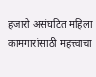हजारो असंघटित महिला कामगारांसाठी महत्त्वाचा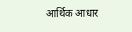आर्थिक आधार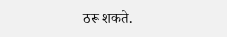ठरू शकते.